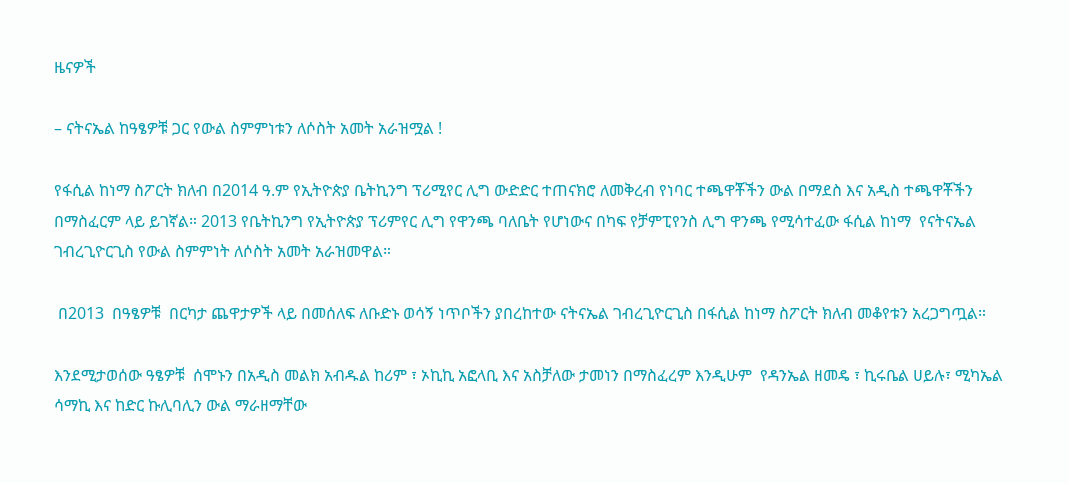ዜናዎች

– ናትናኤል ከዓፄዎቹ ጋር የውል ስምምነቱን ለሶስት አመት አራዝሟል !

የፋሲል ከነማ ስፖርት ክለብ በ2014 ዓ.ም የኢትዮጵያ ቤትኪንግ ፕሪሚየር ሊግ ውድድር ተጠናክሮ ለመቅረብ የነባር ተጫዋቾችን ውል በማደስ እና አዲስ ተጫዋቾችን በማስፈርም ላይ ይገኛል። 2013 የቤትኪንግ የኢትዮጵያ ፕሪምየር ሊግ የዋንጫ ባለቤት የሆነውና በካፍ የቻምፒየንስ ሊግ ዋንጫ የሚሳተፈው ፋሲል ከነማ  የናትናኤል ገብረጊዮርጊስ የውል ስምምነት ለሶስት አመት አራዝመዋል።

 በ2013  በዓፄዎቹ  በርካታ ጨዋታዎች ላይ በመሰለፍ ለቡድኑ ወሳኝ ነጥቦችን ያበረከተው ናትናኤል ገብረጊዮርጊስ በፋሲል ከነማ ስፖርት ክለብ መቆየቱን አረጋግጧል።

እንደሚታወሰው ዓፄዎቹ  ሰሞኑን በአዲስ መልክ አብዱል ከሪም ፣ ኦኪኪ አፎላቢ እና አስቻለው ታመነን በማስፈረም እንዲሁም  የዳንኤል ዘመዴ ፣ ኪሩቤል ሀይሉ፣ ሚካኤል ሳማኪ እና ከድር ኩሊባሊን ውል ማራዘማቸው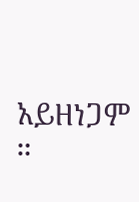አይዘነጋም ።